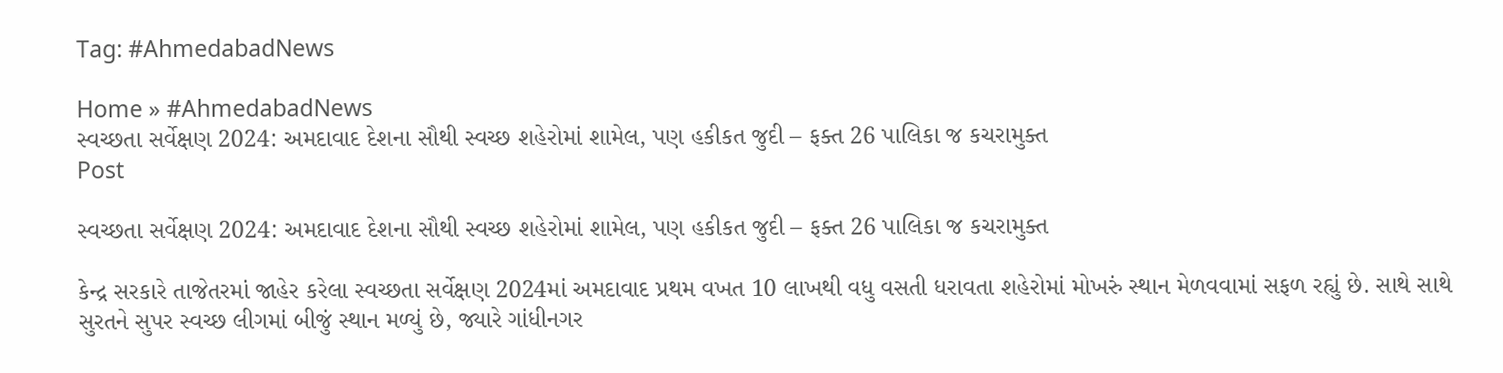Tag: #AhmedabadNews

Home » #AhmedabadNews
સ્વચ્છતા સર્વેક્ષણ 2024: અમદાવાદ દેશના સૌથી સ્વચ્છ શહેરોમાં શામેલ, પણ હકીકત જુદી – ફક્ત 26 પાલિકા જ કચરામુક્ત
Post

સ્વચ્છતા સર્વેક્ષણ 2024: અમદાવાદ દેશના સૌથી સ્વચ્છ શહેરોમાં શામેલ, પણ હકીકત જુદી – ફક્ત 26 પાલિકા જ કચરામુક્ત

કેન્દ્ર સરકારે તાજેતરમાં જાહેર કરેલા સ્વચ્છતા સર્વેક્ષણ 2024માં અમદાવાદ પ્રથમ વખત 10 લાખથી વધુ વસતી ધરાવતા શહેરોમાં મોખરું સ્થાન મેળવવામાં સફળ રહ્યું છે. સાથે સાથે સુરતને સુપર સ્વચ્છ લીગમાં બીજું સ્થાન મળ્યું છે, જ્યારે ગાંધીનગર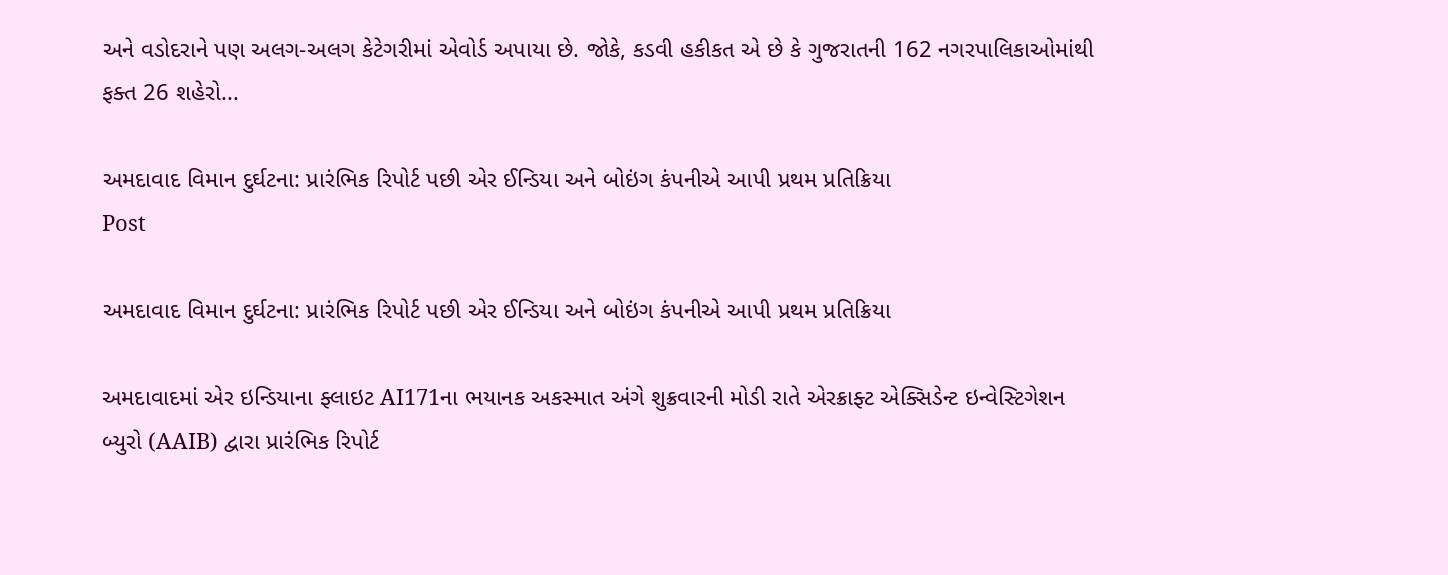અને વડોદરાને પણ અલગ-અલગ કેટેગરીમાં એવોર્ડ અપાયા છે. જોકે, કડવી હકીકત એ છે કે ગુજરાતની 162 નગરપાલિકાઓમાંથી ફક્ત 26 શહેરો...

અમદાવાદ વિમાન દુર્ઘટના: પ્રારંભિક રિપોર્ટ પછી એર ઈન્ડિયા અને બોઇંગ કંપનીએ આપી પ્રથમ પ્રતિક્રિયા
Post

અમદાવાદ વિમાન દુર્ઘટના: પ્રારંભિક રિપોર્ટ પછી એર ઈન્ડિયા અને બોઇંગ કંપનીએ આપી પ્રથમ પ્રતિક્રિયા

અમદાવાદમાં એર ઇન્ડિયાના ફ્લાઇટ AI171ના ભયાનક અકસ્માત અંગે શુક્રવારની મોડી રાતે એરક્રાફ્ટ એક્સિડેન્ટ ઇન્વેસ્ટિગેશન બ્યુરો (AAIB) દ્વારા પ્રારંભિક રિપોર્ટ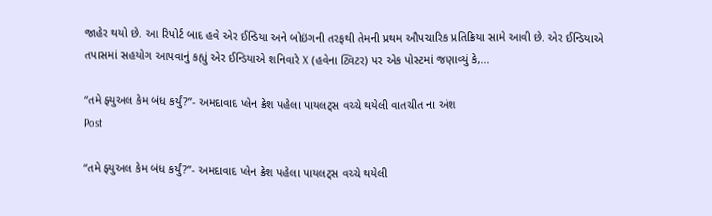જાહેર થયો છે. આ રિપોર્ટ બાદ હવે એર ઈન્ડિયા અને બોઇંગની તરફથી તેમની પ્રથમ ઔપચારિક પ્રતિક્રિયા સામે આવી છે. એર ઈન્ડિયાએ તપાસમાં સહયોગ આપવાનું કહ્યું એર ઈન્ડિયાએ શનિવારે X (હવેના ટ્વિટર) પર એક પોસ્ટમાં જણાવ્યું કે,...

“તમે ફ્યુઅલ કેમ બંધ કર્યું?”- અમદાવાદ પ્લેન ક્રેશ પહેલા પાયલટ્સ વચ્ચે થયેલી વાતચીત ના અંશ
Post

“તમે ફ્યુઅલ કેમ બંધ કર્યું?”- અમદાવાદ પ્લેન ક્રેશ પહેલા પાયલટ્સ વચ્ચે થયેલી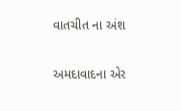વાતચીત ના અંશ

અમદાવાદના એર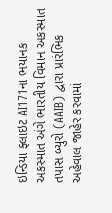ઇન્ડિયા ફ્લાઇટ AI171ના ભયાનક અકસ્માત અંગે ભારતીય વિમાન અકસ્માત તપાસ બ્યુરો (AAIB) દ્વારા પ્રારંભિક અહેવાલ જાહેર કરવામાં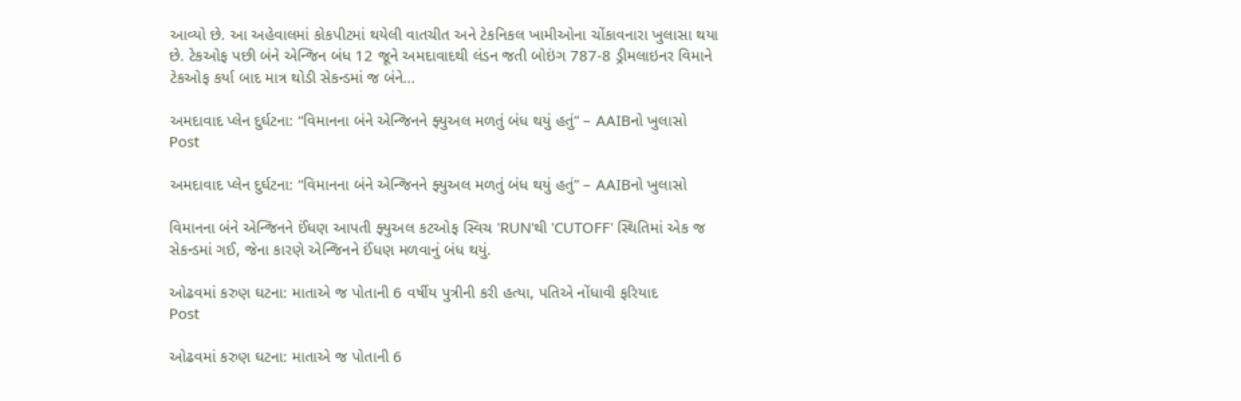આવ્યો છે. આ અહેવાલમાં કોકપીટમાં થયેલી વાતચીત અને ટેકનિકલ ખામીઓના ચોંકાવનારા ખુલાસા થયા છે. ટેકઓફ પછી બંને એન્જિન બંધ 12 જૂને અમદાવાદથી લંડન જતી બોઇંગ 787-8 ડ્રીમલાઇનર વિમાને ટેકઓફ કર્યા બાદ માત્ર થોડી સેકન્ડમાં જ બંને...

અમદાવાદ પ્લેન દુર્ઘટના: “વિમાનના બંને એન્જિનને ફ્યુઅલ મળતું બંધ થયું હતું” – AAIBનો ખુલાસો
Post

અમદાવાદ પ્લેન દુર્ઘટના: “વિમાનના બંને એન્જિનને ફ્યુઅલ મળતું બંધ થયું હતું” – AAIBનો ખુલાસો

વિમાનના બંને એન્જિનને ઈંધણ આપતી ફ્યુઅલ કટઓફ સ્વિચ 'RUN'થી 'CUTOFF' સ્થિતિમાં એક જ સેકન્ડમાં ગઈ, જેના કારણે એન્જિનને ઈંધણ મળવાનું બંધ થયું.

ઓઢવમાં કરુણ ઘટના: માતાએ જ પોતાની 6 વર્ષીય પુત્રીની કરી હત્યા, પતિએ નોંધાવી ફરિયાદ
Post

ઓઢવમાં કરુણ ઘટના: માતાએ જ પોતાની 6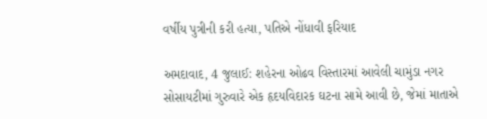વર્ષીય પુત્રીની કરી હત્યા, પતિએ નોંધાવી ફરિયાદ

અમદાવાદ, 4 જુલાઈ: શહેરના ઓઢવ વિસ્તારમાં આવેલી ચામુંડા નગર સોસાયટીમાં ગુરુવારે એક હૃદયવિદારક ઘટના સામે આવી છે, જેમાં માતાએ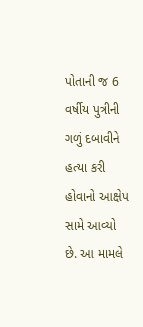પોતાની જ 6 વર્ષીય પુત્રીની ગળું દબાવીને હત્યા કરી હોવાનો આક્ષેપ સામે આવ્યો છે. આ મામલે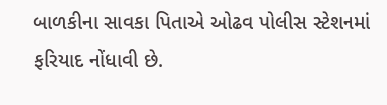બાળકીના સાવકા પિતાએ ઓઢવ પોલીસ સ્ટેશનમાં ફરિયાદ નોંધાવી છે.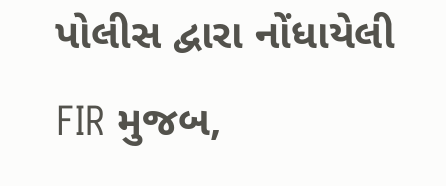પોલીસ દ્વારા નોંધાયેલી FIR મુજબ,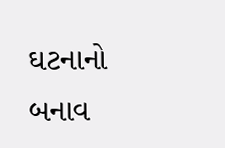ઘટનાનો બનાવ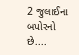2 જુલાઈના બપોરનો છે....